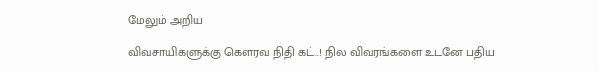மேலும் அறிய

விவசாயிகளுக்கு கௌரவ நிதி கட்..! நில விவரங்களை உடனே பதிய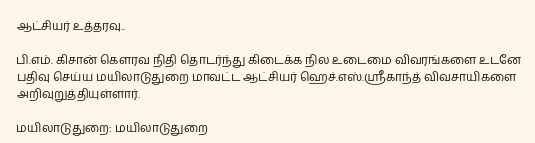ஆட்சியர் உத்தரவு..

பி.எம். கிசான் கௌரவ நிதி தொடர்ந்து கிடைக்க நில உடைமை விவரங்களை உடனே பதிவு செய்ய மயிலாடுதுறை மாவட்ட ஆட்சியர் ஹெச்.எஸ்.ஸ்ரீகாந்த் விவசாயிகளை அறிவுறுத்தியுள்ளார்.

மயிலாடுதுறை: மயிலாடுதுறை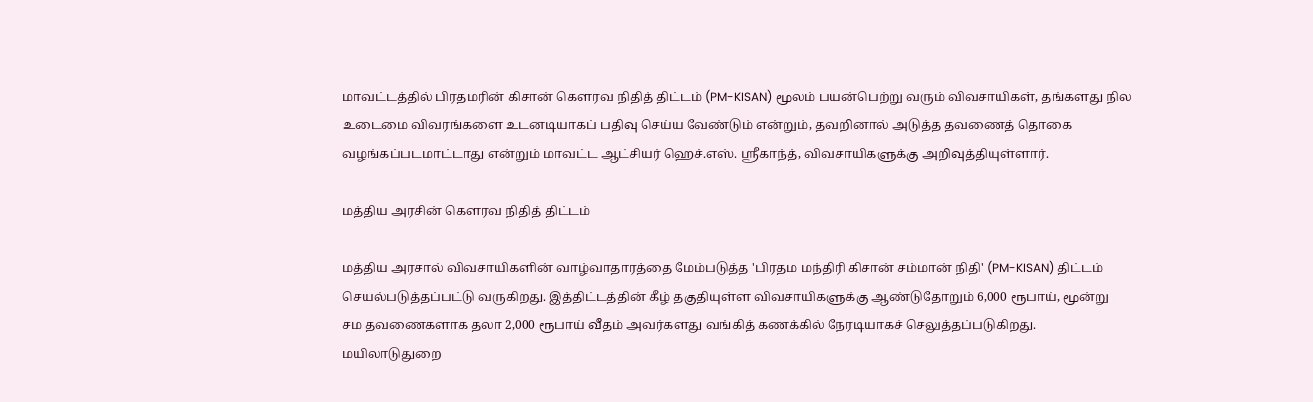மாவட்டத்தில் பிரதமரின் கிசான் கௌரவ நிதித் திட்டம் (PM-KISAN) மூலம் பயன்பெற்று வரும் விவசாயிகள், தங்களது நில உடைமை விவரங்களை உடனடியாகப் பதிவு செய்ய வேண்டும் என்றும், தவறினால் அடுத்த தவணைத் தொகை வழங்கப்படமாட்டாது என்றும் மாவட்ட ஆட்சியர் ஹெச்.எஸ். ஸ்ரீகாந்த், விவசாயிகளுக்கு அறிவுத்தியுள்ளார்.

மத்திய அரசின் கௌரவ நிதித் திட்டம்

மத்திய அரசால் விவசாயிகளின் வாழ்வாதாரத்தை மேம்படுத்த 'பிரதம மந்திரி கிசான் சம்மான் நிதி' (PM-KISAN) திட்டம் செயல்படுத்தப்பட்டு வருகிறது. இத்திட்டத்தின் கீழ் தகுதியுள்ள விவசாயிகளுக்கு ஆண்டுதோறும் 6,000 ரூபாய், மூன்று சம தவணைகளாக தலா 2,000 ரூபாய் வீதம் அவர்களது வங்கித் கணக்கில் நேரடியாகச் செலுத்தப்படுகிறது. மயிலாடுதுறை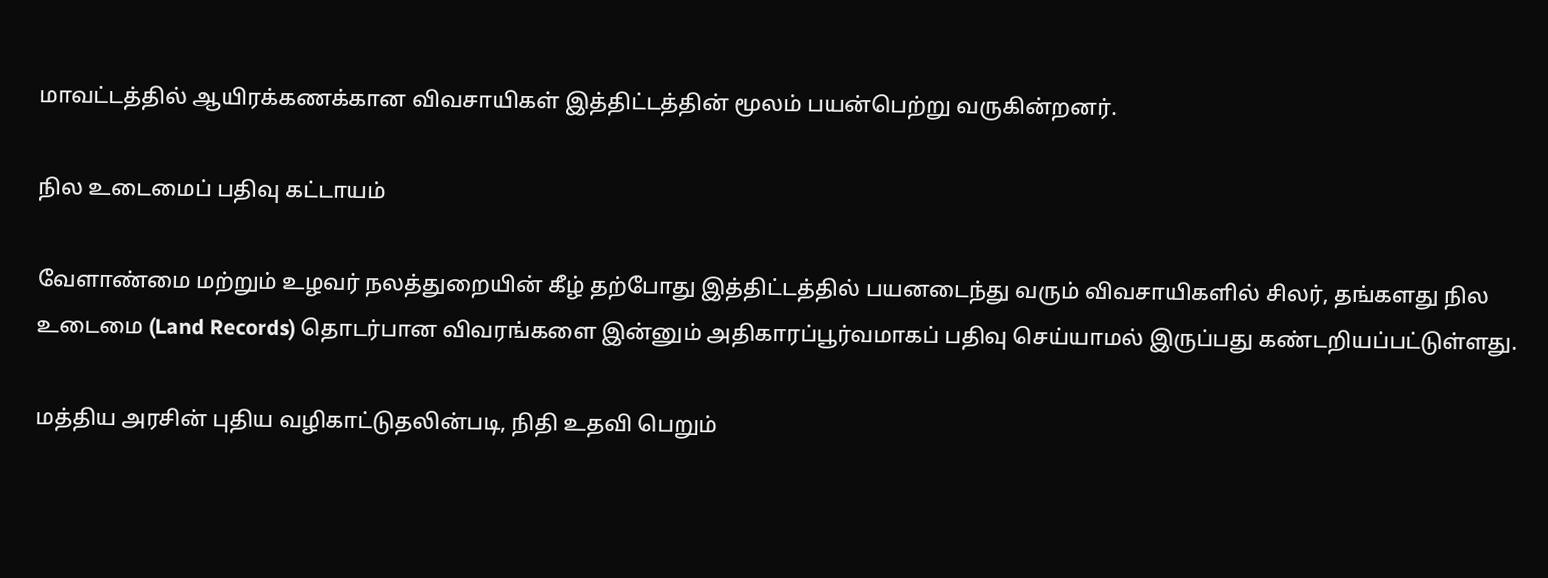மாவட்டத்தில் ஆயிரக்கணக்கான விவசாயிகள் இத்திட்டத்தின் மூலம் பயன்பெற்று வருகின்றனர்.

நில உடைமைப் பதிவு கட்டாயம்

வேளாண்மை மற்றும் உழவர் நலத்துறையின் கீழ் தற்போது இத்திட்டத்தில் பயனடைந்து வரும் விவசாயிகளில் சிலர், தங்களது நில உடைமை (Land Records) தொடர்பான விவரங்களை இன்னும் அதிகாரப்பூர்வமாகப் பதிவு செய்யாமல் இருப்பது கண்டறியப்பட்டுள்ளது.

மத்திய அரசின் புதிய வழிகாட்டுதலின்படி, நிதி உதவி பெறும்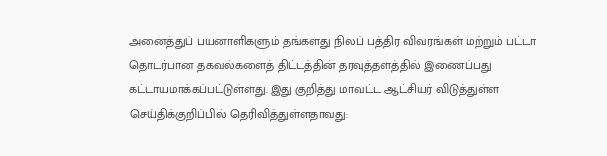அனைத்துப் பயனாளிகளும் தங்களது நிலப் பத்திர விவரங்கள் மற்றும் பட்டா தொடர்பான தகவல்களைத் திட்டத்தின் தரவுத்தளத்தில் இணைப்பது கட்டாயமாக்கப்பட்டுள்ளது. இது குறித்து மாவட்ட ஆட்சியர் விடுத்துள்ள செய்திக்குறிப்பில் தெரிவித்துள்ளதாவது: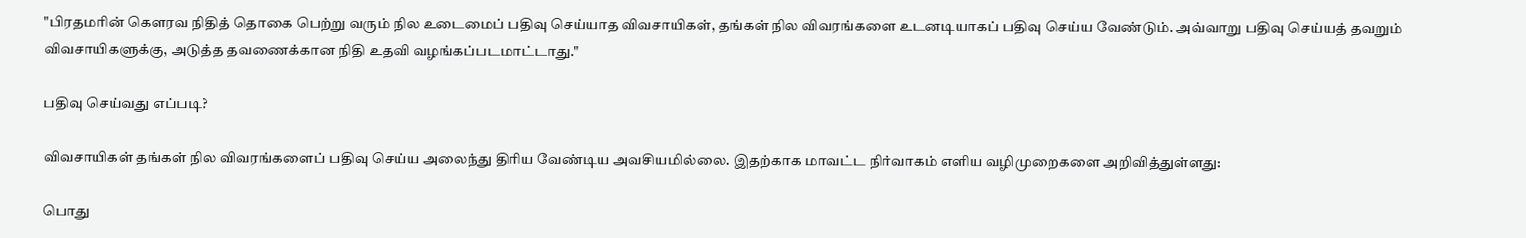"பிரதமரின் கௌரவ நிதித் தொகை பெற்று வரும் நில உடைமைப் பதிவு செய்யாத விவசாயிகள், தங்கள் நில விவரங்களை உடனடியாகப் பதிவு செய்ய வேண்டும். அவ்வாறு பதிவு செய்யத் தவறும் விவசாயிகளுக்கு, அடுத்த தவணைக்கான நிதி உதவி வழங்கப்படமாட்டாது."

பதிவு செய்வது எப்படி?

விவசாயிகள் தங்கள் நில விவரங்களைப் பதிவு செய்ய அலைந்து திரிய வேண்டிய அவசியமில்லை. இதற்காக மாவட்ட நிர்வாகம் எளிய வழிமுறைகளை அறிவித்துள்ளது:

பொது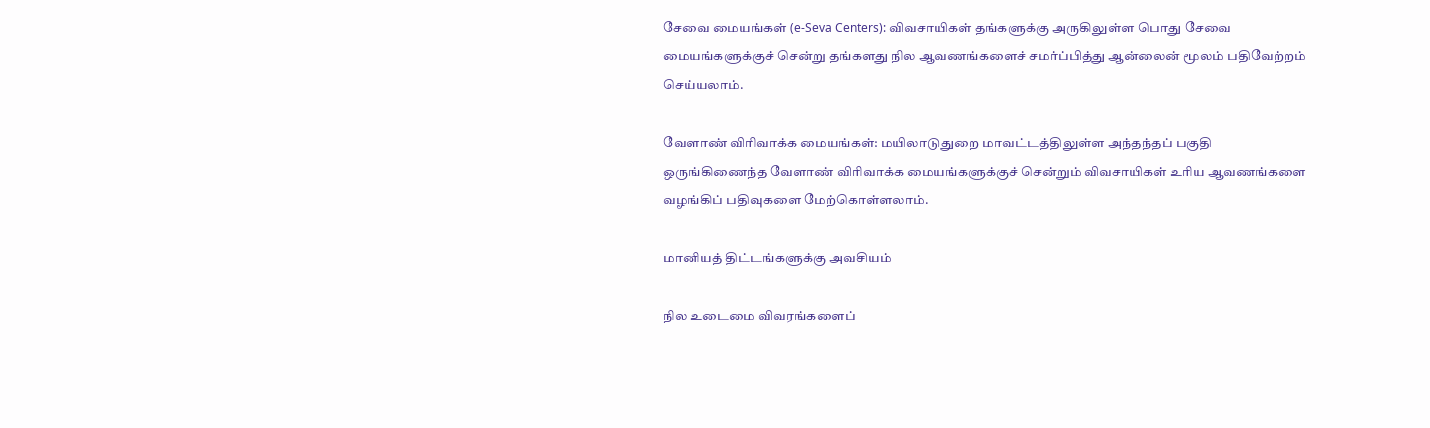சேவை மையங்கள் (e-Seva Centers): விவசாயிகள் தங்களுக்கு அருகிலுள்ள பொது சேவை மையங்களுக்குச் சென்று தங்களது நில ஆவணங்களைச் சமர்ப்பித்து ஆன்லைன் மூலம் பதிவேற்றம் செய்யலாம்.

வேளாண் விரிவாக்க மையங்கள்: மயிலாடுதுறை மாவட்டத்திலுள்ள அந்தந்தப் பகுதி ஒருங்கிணைந்த வேளாண் விரிவாக்க மையங்களுக்குச் சென்றும் விவசாயிகள் உரிய ஆவணங்களை வழங்கிப் பதிவுகளை மேற்கொள்ளலாம்.

மானியத் திட்டங்களுக்கு அவசியம்

நில உடைமை விவரங்களைப்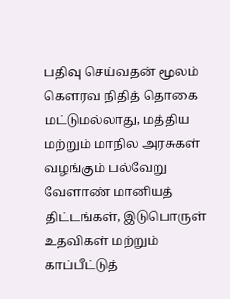பதிவு செய்வதன் மூலம் கௌரவ நிதித் தொகை மட்டுமல்லாது, மத்திய மற்றும் மாநில அரசுகள் வழங்கும் பல்வேறு வேளாண் மானியத் திட்டங்கள், இடுபொருள் உதவிகள் மற்றும் காப்பீட்டுத்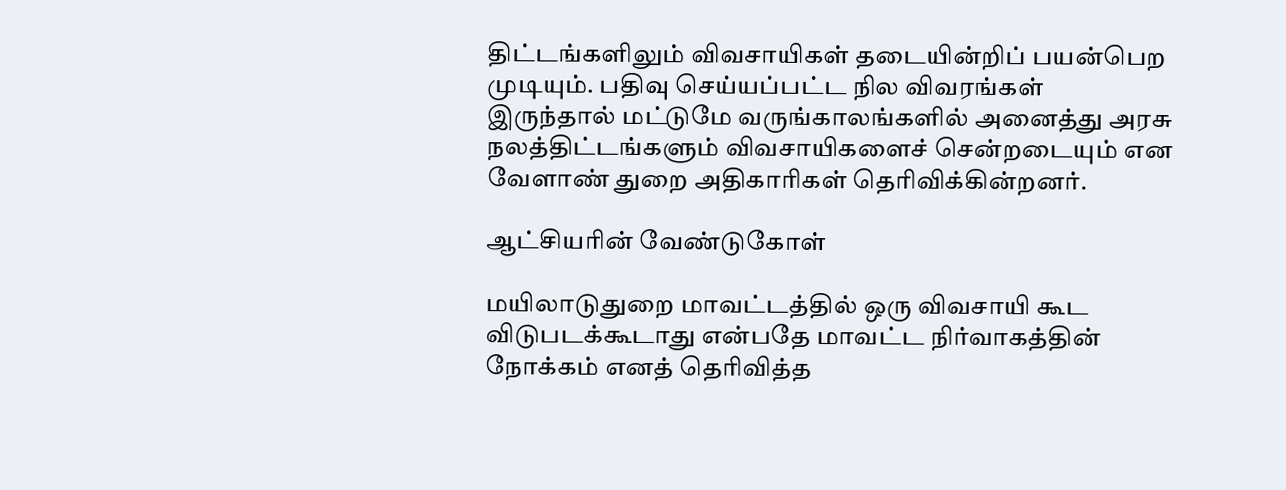திட்டங்களிலும் விவசாயிகள் தடையின்றிப் பயன்பெற முடியும். பதிவு செய்யப்பட்ட நில விவரங்கள் இருந்தால் மட்டுமே வருங்காலங்களில் அனைத்து அரசு நலத்திட்டங்களும் விவசாயிகளைச் சென்றடையும் என வேளாண் துறை அதிகாரிகள் தெரிவிக்கின்றனர்.

ஆட்சியரின் வேண்டுகோள்

மயிலாடுதுறை மாவட்டத்தில் ஒரு விவசாயி கூட விடுபடக்கூடாது என்பதே மாவட்ட நிர்வாகத்தின் நோக்கம் எனத் தெரிவித்த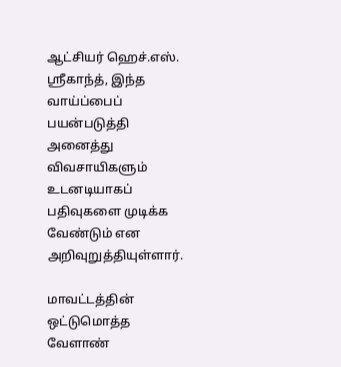ஆட்சியர் ஹெச்.எஸ். ஸ்ரீகாந்த், இந்த வாய்ப்பைப் பயன்படுத்தி அனைத்து விவசாயிகளும் உடனடியாகப் பதிவுகளை முடிக்க வேண்டும் என அறிவுறுத்தியுள்ளார்.

மாவட்டத்தின் ஒட்டுமொத்த வேளாண்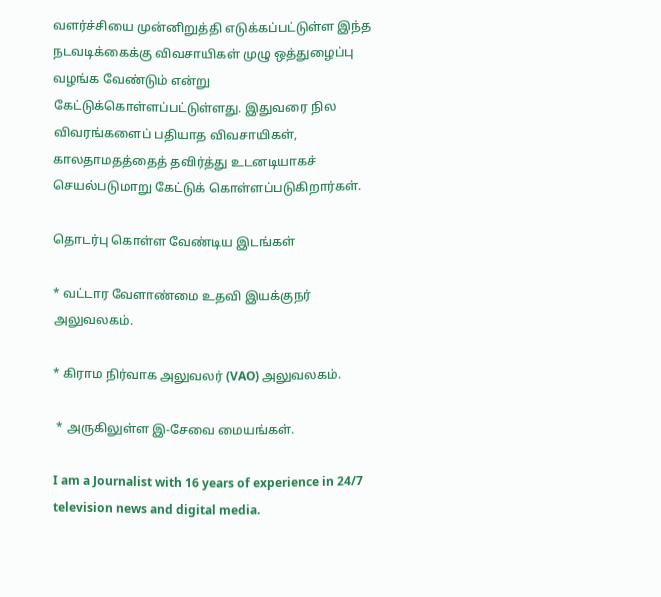வளர்ச்சியை முன்னிறுத்தி எடுக்கப்பட்டுள்ள இந்த நடவடிக்கைக்கு விவசாயிகள் முழு ஒத்துழைப்பு வழங்க வேண்டும் என்று கேட்டுக்கொள்ளப்பட்டுள்ளது. இதுவரை நில விவரங்களைப் பதியாத விவசாயிகள், காலதாமதத்தைத் தவிர்த்து உடனடியாகச் செயல்படுமாறு கேட்டுக் கொள்ளப்படுகிறார்கள்.

தொடர்பு கொள்ள வேண்டிய இடங்கள்

* வட்டார வேளாண்மை உதவி இயக்குநர் அலுவலகம்.

* கிராம நிர்வாக அலுவலர் (VAO) அலுவலகம்.

 * அருகிலுள்ள இ-சேவை மையங்கள்.

I am a Journalist with 16 years of experience in 24/7 television news and digital media.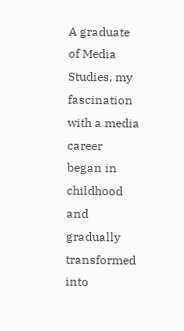A graduate of Media Studies, my fascination with a media career began in childhood and gradually transformed into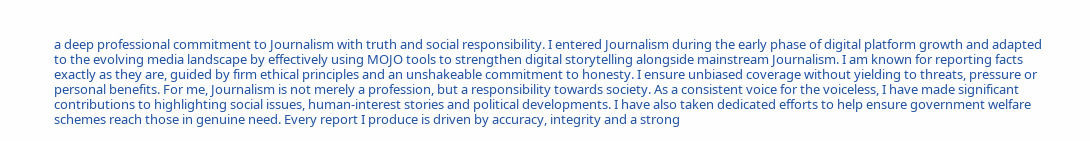a deep professional commitment to Journalism with truth and social responsibility. I entered Journalism during the early phase of digital platform growth and adapted to the evolving media landscape by effectively using MOJO tools to strengthen digital storytelling alongside mainstream Journalism. I am known for reporting facts exactly as they are, guided by firm ethical principles and an unshakeable commitment to honesty. I ensure unbiased coverage without yielding to threats, pressure or personal benefits. For me, Journalism is not merely a profession, but a responsibility towards society. As a consistent voice for the voiceless, I have made significant contributions to highlighting social issues, human-interest stories and political developments. I have also taken dedicated efforts to help ensure government welfare schemes reach those in genuine need. Every report I produce is driven by accuracy, integrity and a strong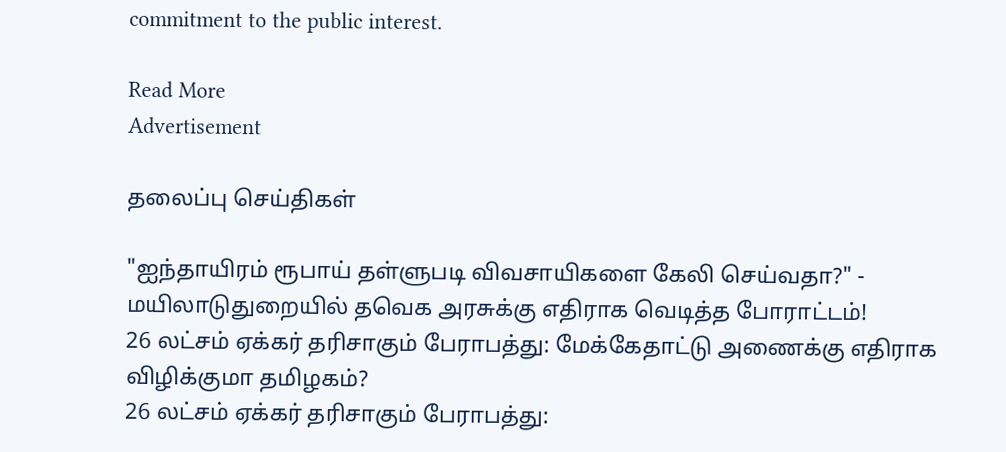commitment to the public interest.

Read More
Advertisement

தலைப்பு செய்திகள்

"ஐந்தாயிரம் ரூபாய் தள்ளுபடி விவசாயிகளை கேலி செய்வதா?" - மயிலாடுதுறையில் தவெக அரசுக்கு எதிராக வெடித்த போராட்டம்!
26 லட்சம் ஏக்கர் தரிசாகும் பேராபத்து: மேக்கேதாட்டு அணைக்கு எதிராக விழிக்குமா தமிழகம்?
26 லட்சம் ஏக்கர் தரிசாகும் பேராபத்து: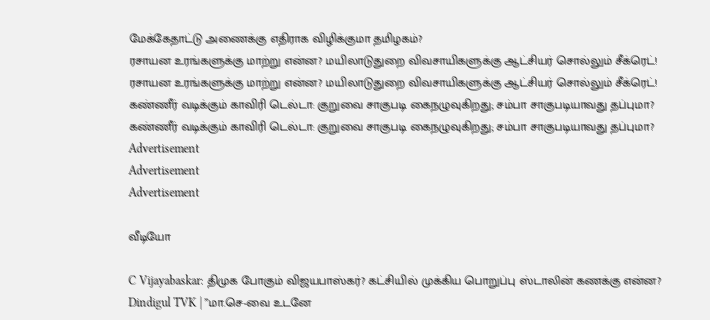மேக்கேதாட்டு அணைக்கு எதிராக விழிக்குமா தமிழகம்?
ரசாயன உரங்களுக்கு மாற்று என்ன? மயிலாடுதுறை விவசாயிகளுக்கு ஆட்சியர் சொல்லும் சீக்ரெட்!
ரசாயன உரங்களுக்கு மாற்று என்ன? மயிலாடுதுறை விவசாயிகளுக்கு ஆட்சியர் சொல்லும் சீக்ரெட்!
கண்ணீர் வடிக்கும் காவிரி டெல்டா: குறுவை சாகுபடி கைநழுவுகிறது; சம்பா சாகுபடியாவது தப்புமா?
கண்ணீர் வடிக்கும் காவிரி டெல்டா: குறுவை சாகுபடி கைநழுவுகிறது; சம்பா சாகுபடியாவது தப்புமா?
Advertisement
Advertisement
Advertisement

வீடியோ

C Vijayabaskar: திமுக போகும் விஜயபாஸ்கர்? கட்சியில் முக்கிய பொறுப்பு ஸ்டாலின் கணக்கு என்ன?
Dindigul TVK | ”மா.செ-வை உடனே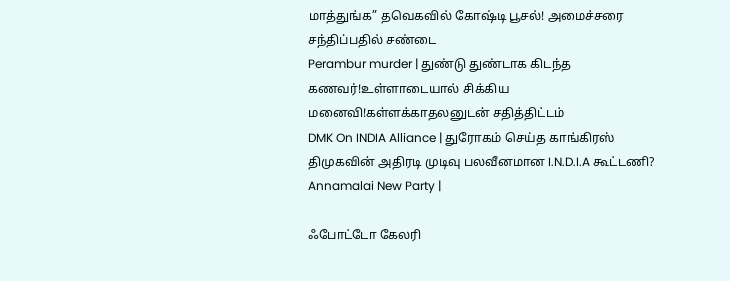மாத்துங்க” தவெகவில் கோஷ்டி பூசல்! அமைச்சரை சந்திப்பதில் சண்டை
Perambur murder | துண்டு துண்டாக கிடந்த கணவர்!உள்ளாடையால் சிக்கிய மனைவி!கள்ளக்காதலனுடன் சதித்திட்டம்
DMK On INDIA Alliance | துரோகம் செய்த காங்கிரஸ் திமுகவின் அதிரடி முடிவு பலவீனமான I.N.D.I.A கூட்டணி?
Annamalai New Party |

ஃபோட்டோ கேலரி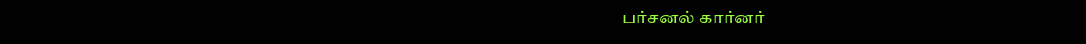பர்சனல் கார்னர்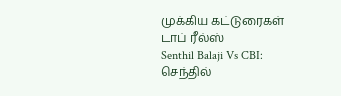முக்கிய கட்டுரைகள்
டாப் ரீல்ஸ்
Senthil Balaji Vs CBI: செந்தில்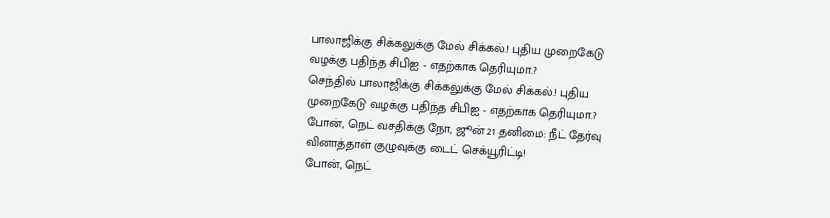பாலாஜிக்கு சிக்கலுக்கு மேல் சிக்கல்.! புதிய முறைகேடு வழக்கு பதிந்த சிபிஐ - எதற்காக தெரியுமா.?
செந்தில் பாலாஜிக்கு சிக்கலுக்கு மேல் சிக்கல்.! புதிய முறைகேடு வழக்கு பதிந்த சிபிஐ - எதற்காக தெரியுமா.?
போன், நெட் வசதிக்கு நோ, ஜூன் 21 தனிமை: நீட் தேர்வு வினாத்தாள் குழுவுக்கு டைட் செக்யூரிட்டி!
போன், நெட்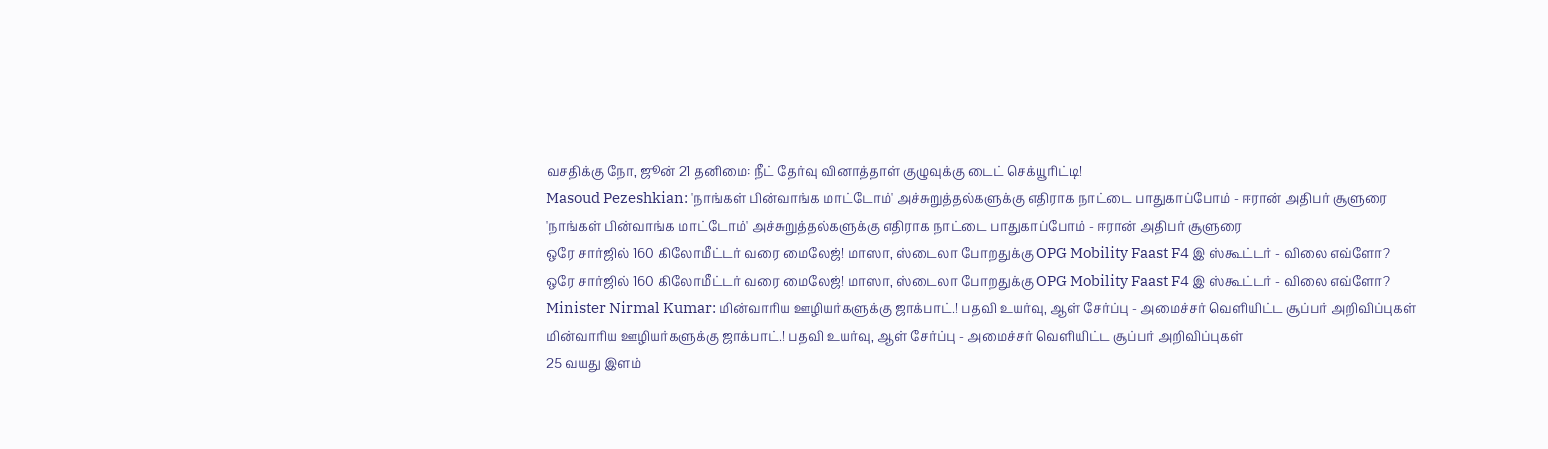வசதிக்கு நோ, ஜூன் 21 தனிமை: நீட் தேர்வு வினாத்தாள் குழுவுக்கு டைட் செக்யூரிட்டி!
Masoud Pezeshkian: 'நாங்கள் பின்வாங்க மாட்டோம்' அச்சுறுத்தல்களுக்கு எதிராக நாட்டை பாதுகாப்போம் - ஈரான் அதிபர் சூளுரை
'நாங்கள் பின்வாங்க மாட்டோம்' அச்சுறுத்தல்களுக்கு எதிராக நாட்டை பாதுகாப்போம் - ஈரான் அதிபர் சூளுரை
ஒரே சார்ஜில் 160 கிலோமீட்டர் வரை மைலேஜ்! மாஸா, ஸ்டைலா போறதுக்கு OPG Mobility Faast F4 இ ஸ்கூட்டர் - விலை எவ்ளோ?
ஒரே சார்ஜில் 160 கிலோமீட்டர் வரை மைலேஜ்! மாஸா, ஸ்டைலா போறதுக்கு OPG Mobility Faast F4 இ ஸ்கூட்டர் - விலை எவ்ளோ?
Minister Nirmal Kumar: மின்வாரிய ஊழியர்களுக்கு ஜாக்பாட்.! பதவி உயர்வு, ஆள் சேர்ப்பு - அமைச்சர் வெளியிட்ட சூப்பர் அறிவிப்புகள்
மின்வாரிய ஊழியர்களுக்கு ஜாக்பாட்.! பதவி உயர்வு, ஆள் சேர்ப்பு - அமைச்சர் வெளியிட்ட சூப்பர் அறிவிப்புகள்
25 வயது இளம்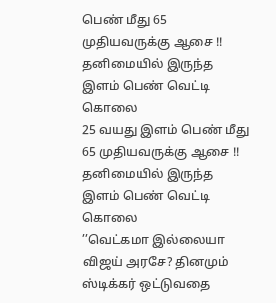பெண் மீது 65 முதியவருக்கு ஆசை !! தனிமையில் இருந்த இளம் பெண் வெட்டி கொலை
25 வயது இளம் பெண் மீது 65 முதியவருக்கு ஆசை !! தனிமையில் இருந்த இளம் பெண் வெட்டி கொலை
’’வெட்கமா இல்லையா விஜய் அரசே? தினமும் ஸ்டிக்கர் ஒட்டுவதை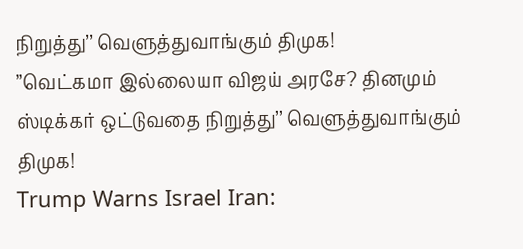நிறுத்து’’ வெளுத்துவாங்கும் திமுக!
’’வெட்கமா இல்லையா விஜய் அரசே? தினமும் ஸ்டிக்கர் ஒட்டுவதை நிறுத்து’’ வெளுத்துவாங்கும் திமுக!
Trump Warns Israel Iran: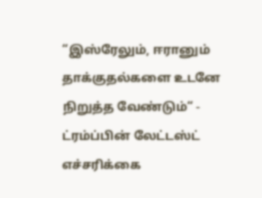“இஸ்ரேலும், ஈரானும் தாக்குதல்களை உடனே நிறுத்த வேண்டும்“ - ட்ரம்ப்பின் லேட்டஸ்ட் எச்சரிக்கை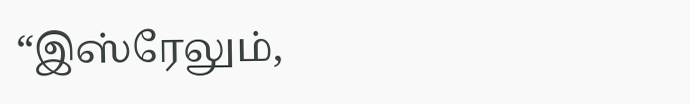“இஸ்ரேலும்,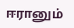ஈரானும்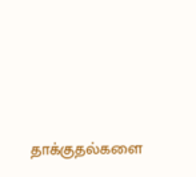தாக்குதல்களை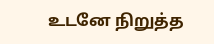உடனே நிறுத்த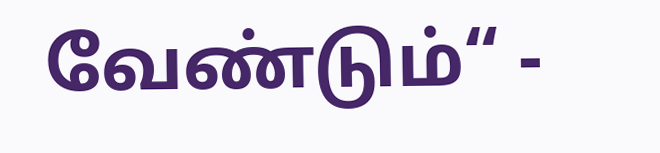வேண்டும்“ -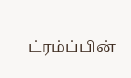ட்ரம்ப்பின்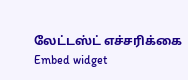லேட்டஸ்ட் எச்சரிக்கை
Embed widget